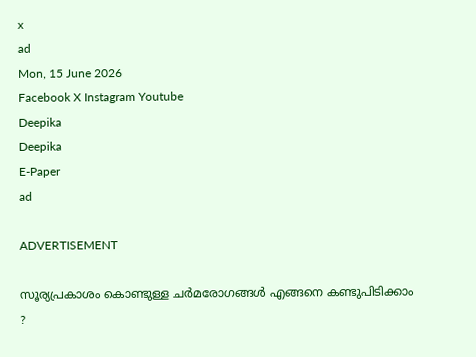x
ad
Mon, 15 June 2026
Facebook X Instagram Youtube
Deepika
Deepika
E-Paper
ad

ADVERTISEMENT

സൂര്യപ്രകാശം കൊണ്ടുള്ള ചര്‍മരോഗങ്ങള്‍ എങ്ങനെ കണ്ടുപിടിക്കാം ?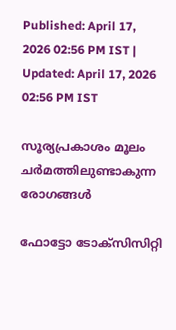Published: April 17, 2026 02:56 PM IST | Updated: April 17, 2026 02:56 PM IST

സൂര്യപ്രകാശം മൂലം ചര്‍മത്തിലുണ്ടാകുന്ന രോഗങ്ങള്‍

ഫോട്ടോ ടോക്സിസിറ്റി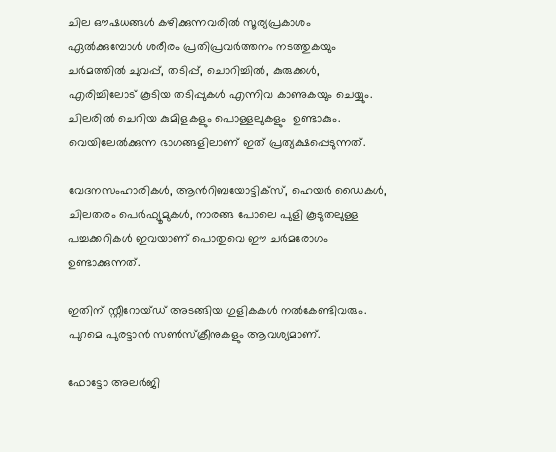ചില ഔഷധങ്ങള്‍ കഴിക്കുന്നവരില്‍ സൂര്യപ്രകാശം ഏല്‍ക്കുമ്പോള്‍ ശരീരം പ്രതിപ്രവര്‍ത്തനം നടത്തുകയും ചര്‍മത്തില്‍ ചുവപ്പ്, തടിപ്പ്, ചൊറിച്ചില്‍, കുരുക്കള്‍, എരിച്ചിലോട് കൂടിയ തടിപ്പുകള്‍ എന്നിവ കാണുകയും ചെയ്യും. ചിലരില്‍ ചെറിയ കുമിളകളും പൊള്ളലുകളും ‍ ഉണ്ടാകും. വെയിലേല്‍ക്കുന്ന ഭാഗങ്ങളിലാണ് ഇത് പ്രത്യക്ഷപ്പെടുന്നത്.

വേദനസംഹാരികള്‍, ആന്‍റിബയോട്ടിക്സ്, ഹെയര്‍ ഡൈകള്‍, ചിലതരം പെര്‍ഫ്യൂമുകള്‍, നാരങ്ങ പോലെ പുളി കൂടുതലുള്ള പച്ചക്കറികള്‍ ഇവയാണ് പൊതുവെ ഈ ചര്‍മരോഗം ഉണ്ടാക്കുന്നത്.

ഇതിന് സ്റ്റീറോയ്ഡ് അടങ്ങിയ ഗുളികകള്‍ നല്‍കേണ്ടിവരും. പുറമെ പുരട്ടാന്‍ സണ്‍സ്‌ക്രീനുകളും ആവശ്യമാണ്.

ഫോട്ടോ അലര്‍ജി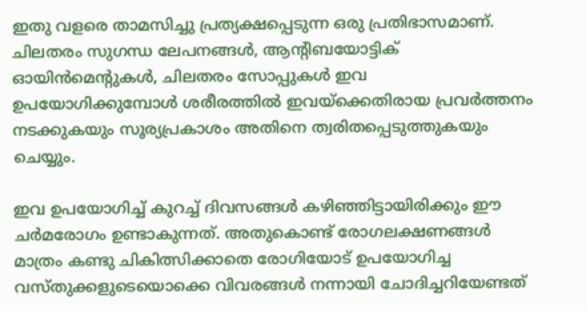ഇതു വളരെ താമസിച്ചു പ്രത്യക്ഷപ്പെടുന്ന ഒരു പ്രതിഭാസമാണ്. ചിലതരം സുഗന്ധ ലേപനങ്ങള്‍, ആന്‍റിബയോട്ടിക് ഓയിന്‍മെന്‍റുകള്‍, ചിലതരം സോപ്പുകള്‍ ഇവ ഉപയോഗിക്കുമ്പോള്‍ ശരീരത്തില്‍ ഇവയ്ക്കെതിരായ പ്രവര്‍ത്തനം നടക്കുകയും സൂര്യപ്രകാശം അതിനെ ത്വരിതപ്പെടുത്തുകയും ചെയ്യും.

ഇവ ഉപയോഗിച്ച് കുറച്ച് ദിവസങ്ങള്‍ കഴിഞ്ഞിട്ടായിരിക്കും ഈ ചര്‍മരോഗം ഉണ്ടാകുന്നത്. അതുകൊണ്ട് രോഗലക്ഷണങ്ങള്‍ മാത്രം കണ്ടു ചികിത്സിക്കാതെ രോഗിയോട് ഉപയോഗിച്ച വസ്തുക്കളുടെയൊക്കെ വിവരങ്ങള്‍ നന്നായി ചോദിച്ചറിയേണ്ടത്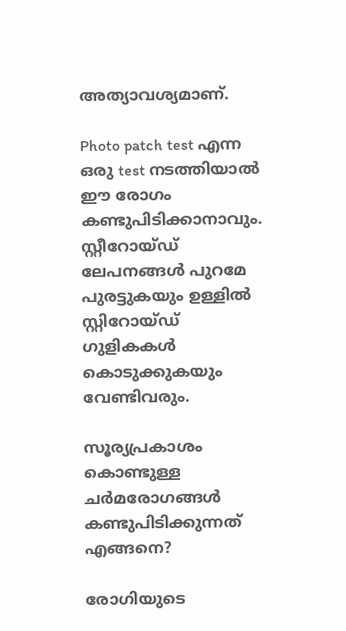അത്യാവശ്യമാണ്.

Photo patch test എന്ന ഒരു test നടത്തിയാല്‍ ഈ രോഗം കണ്ടുപിടിക്കാനാവും. സ്റ്റീറോയ്ഡ് ലേപനങ്ങള്‍ പുറമേ പുരട്ടുകയും ഉള്ളില്‍ സ്റ്റിറോയ്ഡ് ഗുളികകള്‍ കൊടുക്കുകയും വേണ്ടിവരും.

സൂര്യപ്രകാശം കൊണ്ടുള്ള ചര്‍മരോഗങ്ങള്‍ കണ്ടുപിടിക്കുന്നത് എങ്ങനെ?

രോഗിയുടെ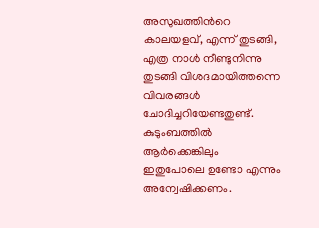അസുഖത്തിന്‍റെ കാലയളവ്, എന്ന് തുടങ്ങി, എത്ര നാള്‍ നീണ്ടുനിന്നു തുടങ്ങി വിശദമായിത്തന്നെ വിവരങ്ങള്‍ ചോദിച്ചറിയേണ്ടതുണ്ട്. കുടുംബത്തില്‍ ആര്‍ക്കെങ്കിലും ഇതുപോലെ ഉണ്ടോ എന്നും അന്വേഷിക്കണം.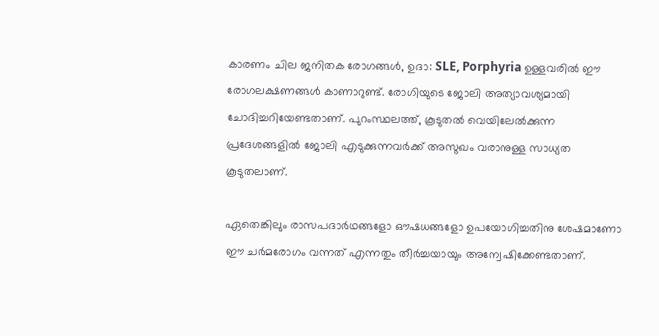കാരണം ചില ജനിതക രോഗങ്ങള്‍, ഉദാ: SLE, Porphyria ഉള്ളവരില്‍ ഈ രോഗലക്ഷണങ്ങള്‍ കാണാറുണ്ട്. രോഗിയുടെ ജോലി അത്യാവശ്യമായി ചോദിച്ചറിയേണ്ടതാണ്. പുറംസ്ഥലത്ത്, കൂടുതല്‍ വെയിലേല്‍ക്കുന്ന പ്രദേശങ്ങളില്‍ ജോലി എടുക്കുന്നവര്‍ക്ക് അസുഖം വരാനുള്ള സാധ്യത കൂടുതലാണ്.

ഏതെങ്കിലും രാസപദാര്‍ഥങ്ങളോ ഔഷധങ്ങളോ ഉപയോഗിച്ചതിനു ശേഷമാണോ ഈ ചര്‍മരോഗം വന്നത് എന്നതും തീര്‍ച്ചയായും അന്വേഷിക്കേണ്ടതാണ്.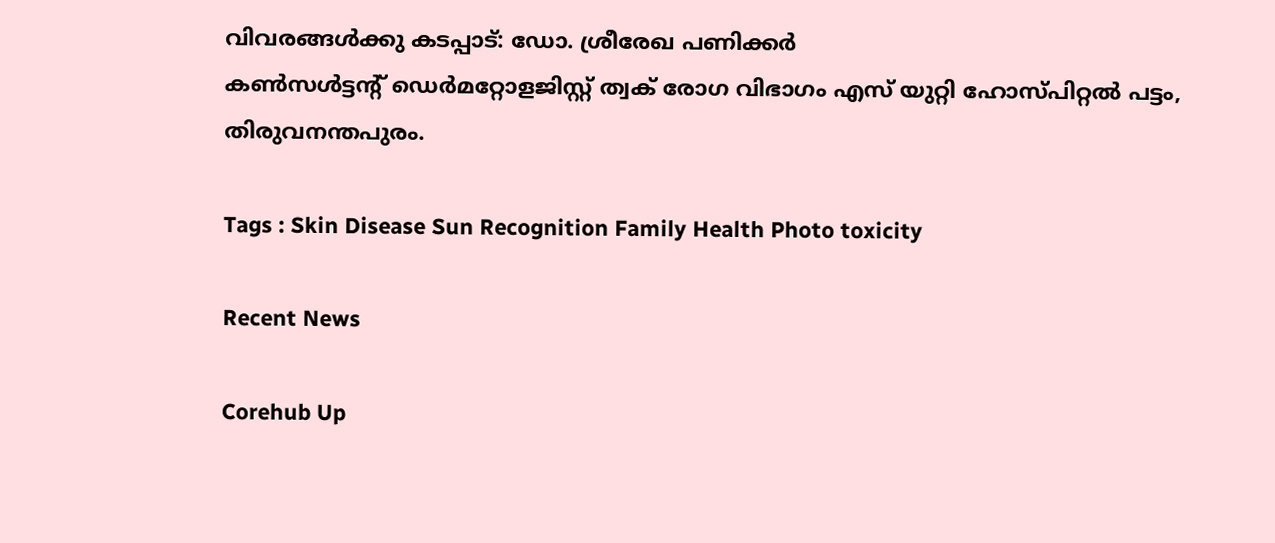വിവരങ്ങൾക്കു കടപ്പാട്: ഡോ. ശ്രീരേഖ പണിക്കർ
കൺസൾട്ടന്‍റ് ഡെർമറ്റോളജിസ്റ്റ് ത്വക് രോഗ വിഭാഗം എസ് യുറ്റി ഹോസ്പിറ്റൽ പട്ടം, തിരുവനന്തപുരം.

Tags : Skin Disease Sun Recognition Family Health Photo toxicity

Recent News

Corehub Up